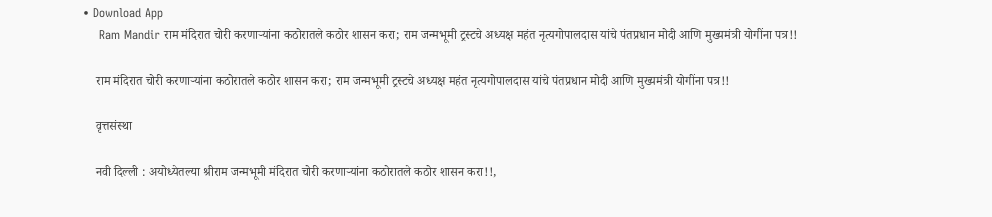• Download App
    Ram Mandir राम मंदिरात चोरी करणाऱ्यांना कठोरातले कठोर शासन करा; राम जन्मभूमी ट्रस्टचे अध्यक्ष महंत नृत्यगोपालदास यांचे पंतप्रधान मोदी आणि मुख्यमंत्री योगींना पत्र!!

    राम मंदिरात चोरी करणाऱ्यांना कठोरातले कठोर शासन करा; राम जन्मभूमी ट्रस्टचे अध्यक्ष महंत नृत्यगोपालदास यांचे पंतप्रधान मोदी आणि मुख्यमंत्री योगींना पत्र!!

    वृत्तसंस्था

    नवी दिल्ली : अयोध्येतल्या श्रीराम जन्मभूमी मंदिरात चोरी करणाऱ्यांना कठोरातले कठोर शासन करा!!,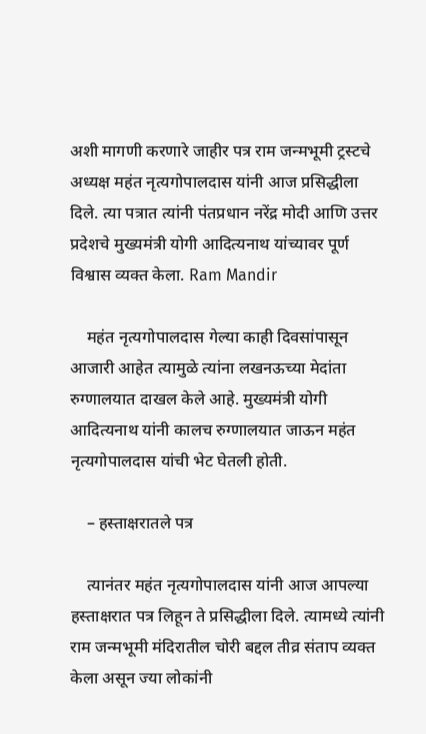अशी मागणी करणारे जाहीर पत्र राम जन्मभूमी ट्रस्टचे अध्यक्ष महंत नृत्यगोपालदास यांनी आज प्रसिद्धीला दिले. त्या पत्रात त्यांनी पंतप्रधान नरेंद्र मोदी आणि उत्तर प्रदेशचे मुख्यमंत्री योगी आदित्यनाथ यांच्यावर पूर्ण विश्वास व्यक्त केला. Ram Mandir

    महंत नृत्यगोपालदास गेल्या काही दिवसांपासून आजारी आहेत त्यामुळे त्यांना लखनऊच्या मेदांता रुग्णालयात दाखल केले आहे. मुख्यमंत्री योगी आदित्यनाथ यांनी कालच रुग्णालयात जाऊन महंत नृत्यगोपालदास यांची भेट घेतली होती.

    – हस्ताक्षरातले पत्र

    त्यानंतर महंत नृत्यगोपालदास यांनी आज आपल्या हस्ताक्षरात पत्र लिहून ते प्रसिद्धीला दिले. त्यामध्ये त्यांनी राम जन्मभूमी मंदिरातील चोरी बद्दल तीव्र संताप व्यक्त केला असून ज्या लोकांनी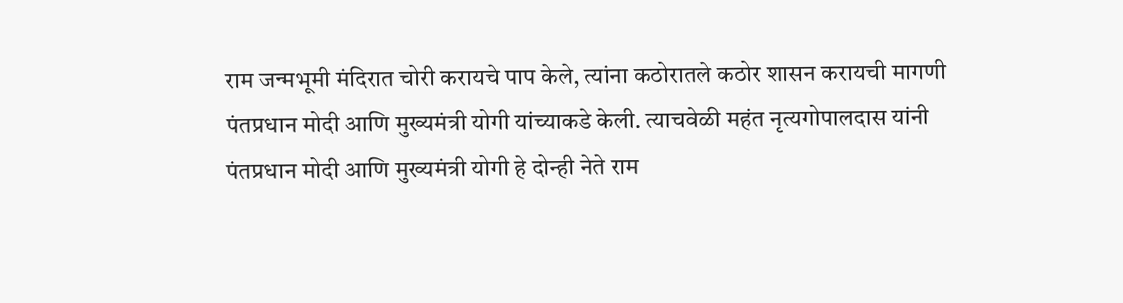राम जन्मभूमी मंदिरात चोरी करायचे पाप केले, त्यांना कठोरातले कठोर शासन करायची मागणी पंतप्रधान मोदी आणि मुख्यमंत्री योगी यांच्याकडे केली. त्याचवेळी महंत नृत्यगोपालदास यांनी पंतप्रधान मोदी आणि मुख्यमंत्री योगी हे दोन्ही नेते राम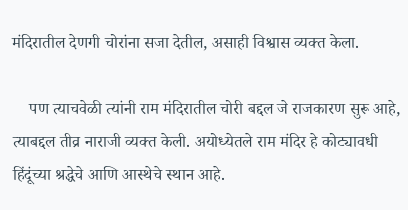मंदिरातील देणगी चोरांना सजा देतील, असाही विश्वास व्यक्त केला.

    पण त्याचवेळी त्यांनी राम मंदिरातील चोरी बद्दल जे राजकारण सुरू आहे, त्याबद्दल तीव्र नाराजी व्यक्त केली. अयोध्येतले राम मंदिर हे कोट्यावधी हिंदूंच्या श्रद्धेचे आणि आस्थेचे स्थान आहे.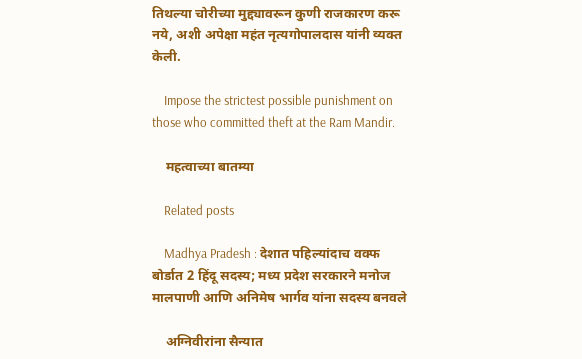तिथल्या चोरीच्या मुद्द्यावरून कुणी राजकारण करू नये, अशी अपेक्षा महंत नृत्यगोपालदास यांनी व्यक्त केली.

    Impose the strictest possible punishment on those who committed theft at the Ram Mandir.

    महत्वाच्या बातम्या

    Related posts

    Madhya Pradesh : देशात पहिल्यांदाच वक्फ बोर्डात 2 हिंदू सदस्य; मध्य प्रदेश सरकारने मनोज मालपाणी आणि अनिमेष भार्गव यांना सदस्य बनवले

    अग्निवीरांना सैन्यात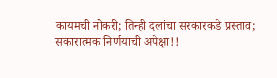कायमची नोकरी; तिन्ही दलांचा सरकारकडे प्रस्ताव; सकारात्मक निर्णयाची अपेक्षा!!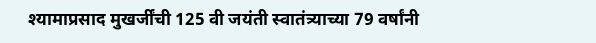श्यामाप्रसाद मुखर्जींची 125 वी जयंती स्वातंत्र्याच्या 79 वर्षांनी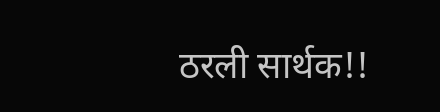ठरली सार्थक!!